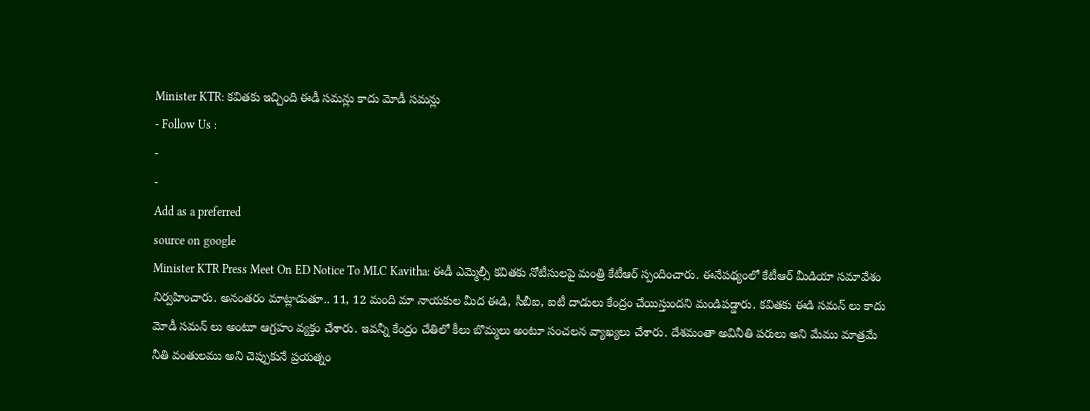Minister KTR: కవితకు ఇచ్చింది ఈడీ సమన్లు కాదు మోడీ సమన్లు
- Follow Us :
-
-
Add as a preferred
source on google
Minister KTR Press Meet On ED Notice To MLC Kavitha: ఈడీ ఎమ్మెల్సీ కవితకు నోటీసులపై మంత్రి కేటీఆర్ స్పందించారు. ఈనేపథ్యంలో కేటీఆర్ మీడియా సమావేశం నిర్వహించారు. అనంతరం మాట్లాడుతూ.. 11, 12 మంది మా నాయకుల మీద ఈడి, సీబీఐ, ఐటీ దాడులు కేంద్రం చేయిస్తుందని మండిపడ్డారు. కవితకు ఈడి సమన్ లు కాదు మోడీ సమన్ లు అంటూ ఆగ్రహం వ్యక్తం చేశారు. ఇవన్నీ కేంద్రం చేతిలో కీలు బొమ్మలు అంటూ సంచలన వ్యాఖ్యలు చేశారు. దేశమంతా అవినీతి పరులు అని మేము మాత్రమే నీతి వంతులము అని చెప్పుకునే ప్రయత్నం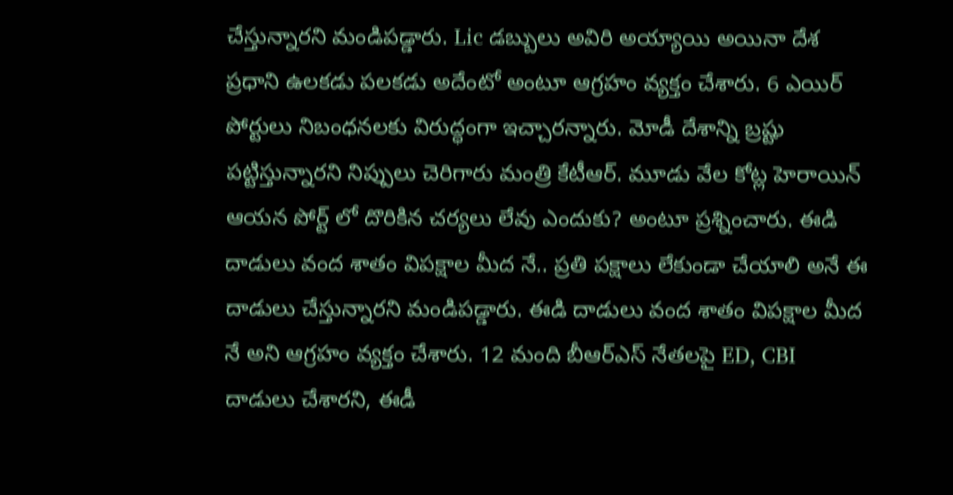చేస్తున్నారని మండిపడ్డారు. Lic డబ్బులు అవిరి అయ్యాయి అయినా దేశ ప్రధాని ఉలకడు పలకడు అదేంటో అంటూ ఆగ్రహం వ్యక్తం చేశారు. 6 ఎయిర్ పోర్టులు నిబంధనలకు విరుద్ధంగా ఇచ్చారన్నారు. మోడీ దేశాన్ని బ్రష్టు పట్టిస్తున్నారని నిప్పులు చెరిగారు మంత్రి కేటీఆర్. మూడు వేల కోట్ల హెరాయిన్ ఆయన పోర్ట్ లో దొరికిన చర్యలు లేవు ఎందుకు? అంటూ ప్రశ్నించారు. ఈడి దాడులు వంద శాతం విపక్షాల మీద నే.. ప్రతి పక్షాలు లేకుండా చేయాలి అనే ఈ దాడులు చేస్తున్నారని మండిపడ్డారు. ఈడి దాడులు వంద శాతం విపక్షాల మీద నే అని ఆగ్రహం వ్యక్తం చేశారు. 12 మంది బీఆర్ఎస్ నేతలపై ED, CBI దాడులు చేశారని, ఈడీ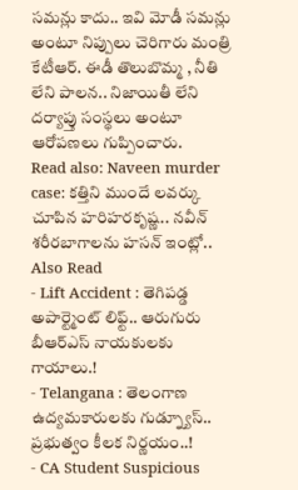సమన్లు కాదు.. ఇవి మోడీ సమన్లు అంటూ నిప్పులు చెరిగారు మంత్రి కేటీఆర్. ఈడీ తొలుబొమ్మ , నీతి లేని పాలన.. నిజాయితీ లేని దర్యాప్తు సంస్థలు అంటూ ఆరోపణలు గుప్పించారు.
Read also: Naveen murder case: కత్తిని ముందే లవర్కు చూపిన హరిహరకృష్ణ.. నవీన్ శరీరబాగాలను హసన్ ఇంట్లో..
Also Read
- Lift Accident : తెగిపడ్డ అపార్ట్మెంట్ లిఫ్ట్.. ఆరుగురు బీఆర్ఎస్ నాయకులకు గాయాలు.!
- Telangana : తెలంగాణ ఉద్యమకారులకు గుడ్న్యూస్.. ప్రభుత్వం కీలక నిర్ణయం..!
- CA Student Suspicious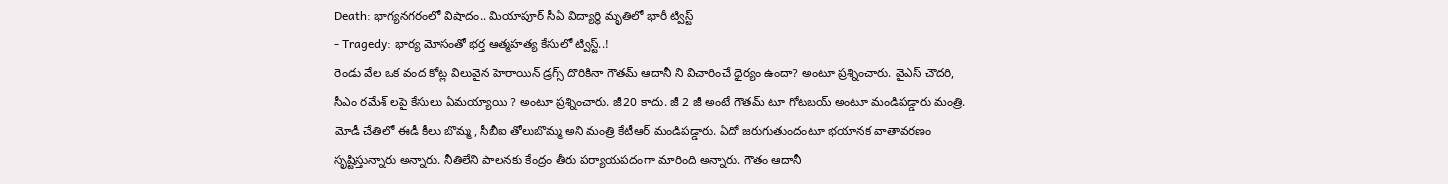Death: భాగ్యనగరంలో విషాదం.. మియాపూర్ సీఏ విద్యార్థి మృతిలో భారీ ట్విస్ట్
- Tragedy: భార్య మోసంతో భర్త ఆత్మహత్య కేసులో ట్విస్ట్..!
రెండు వేల ఒక వంద కోట్ల విలువైన హెరాయిన్ డ్రగ్స్ దొరికినా గౌతమ్ ఆదానీ ని విచారించే ధైర్యం ఉందా? అంటూ ప్రశ్నించారు. వైఎస్ చౌదరి, సీఎం రమేశ్ లపై కేసులు ఏమయ్యాయి ? అంటూ ప్రశ్నించారు. జీ20 కాదు. జీ 2 జీ అంటే గౌతమ్ టూ గోటబయ్ అంటూ మండిపడ్డారు మంత్రి. మోడీ చేతిలో ఈడీ కీలు బొమ్మ, సీబీఐ తోలుబొమ్మ అని మంత్రి కేటీఆర్ మండిపడ్డారు. ఏదో జరుగుతుందంటూ భయానక వాతావరణం సృష్టిస్తున్నారు అన్నారు. నీతిలేని పాలనకు కేంద్రం తీరు పర్యాయపదంగా మారింది అన్నారు. గౌతం ఆదానీ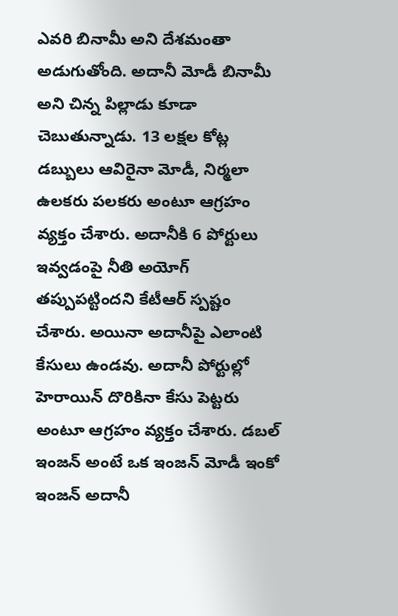ఎవరి బినామీ అని దేశమంతా అడుగుతోంది. అదానీ మోడీ బినామీ అని చిన్న పిల్లాడు కూడా చెబుతున్నాడు. 13 లక్షల కోట్ల డబ్బులు ఆవిరైనా మోడీ, నిర్మలా ఉలకరు పలకరు అంటూ ఆగ్రహం వ్యక్తం చేశారు. అదానీకి 6 పోర్టులు ఇవ్వడంపై నీతి అయోగ్ తప్పుపట్టిందని కేటీఆర్ స్పష్టం చేశారు. అయినా అదానీపై ఎలాంటి కేసులు ఉండవు. అదానీ పోర్టుల్లో హెరాయిన్ దొరికినా కేసు పెట్టరు అంటూ ఆగ్రహం వ్యక్తం చేశారు. డబల్ ఇంజన్ అంటే ఒక ఇంజన్ మోడీ ఇంకో ఇంజన్ అదానీ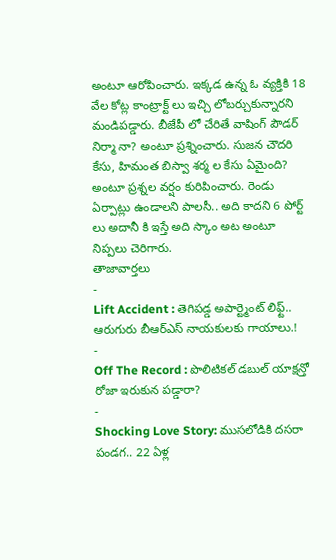అంటూ ఆరోపించారు. ఇక్కడ ఉన్న ఓ వ్యక్తికి 18 వేల కోట్ల కాంట్రాక్ట్ లు ఇచ్చి లోబర్చుకున్నారని మండిపడ్డారు. బీజేపీ లో చేరితే వాషింగ్ పౌడర్ నిర్మా నా? అంటూ ప్రశ్నించారు. సుజన చౌదరి కేసు, హిమంత బిస్వా శర్మ ల కేసు ఏమైంది? అంటూ ప్రశ్నల వర్షం కురిపించారు. రెండు ఏర్పాట్లు ఉండాలని పాలసీ.. అది కాదని 6 పోర్ట్ లు అదానీ కి ఇస్తే అది స్కాం అట అంటూ నిప్పలు చెరిగారు.
తాజావార్తలు
-
Lift Accident : తెగిపడ్డ అపార్ట్మెంట్ లిఫ్ట్.. ఆరుగురు బీఆర్ఎస్ నాయకులకు గాయాలు.!
-
Off The Record : పొలిటికల్ డబుల్ యాక్షన్తో రోజా ఇరుకున పడ్డారా?
-
Shocking Love Story: ముసలోడికి దసరా పండగ.. 22 ఏళ్ల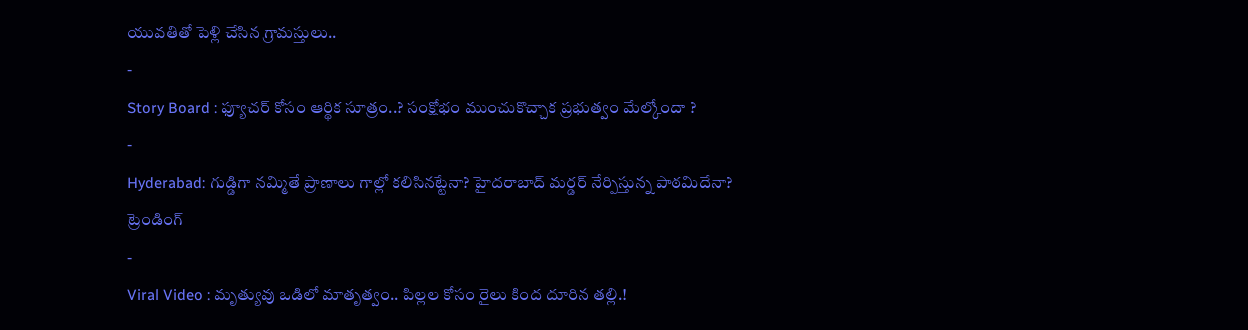యువతితో పెళ్లి చేసిన గ్రామస్తులు..
-
Story Board : ఫ్యూచర్ కోసం ఆర్థిక సూత్రం..? సంక్షోభం ముంచుకొచ్చాక ప్రభుత్వం మేల్కోందా ?
-
Hyderabad: గుడ్డిగా నమ్మితే ప్రాణాలు గాల్లో కలిసినట్టేనా? హైదరాబాద్ మర్డర్ నేర్పిస్తున్న పాఠమిదేనా?
ట్రెండింగ్
-
Viral Video : మృత్యువు ఒడిలో మాతృత్వం.. పిల్లల కోసం రైలు కింద దూరిన తల్లి.!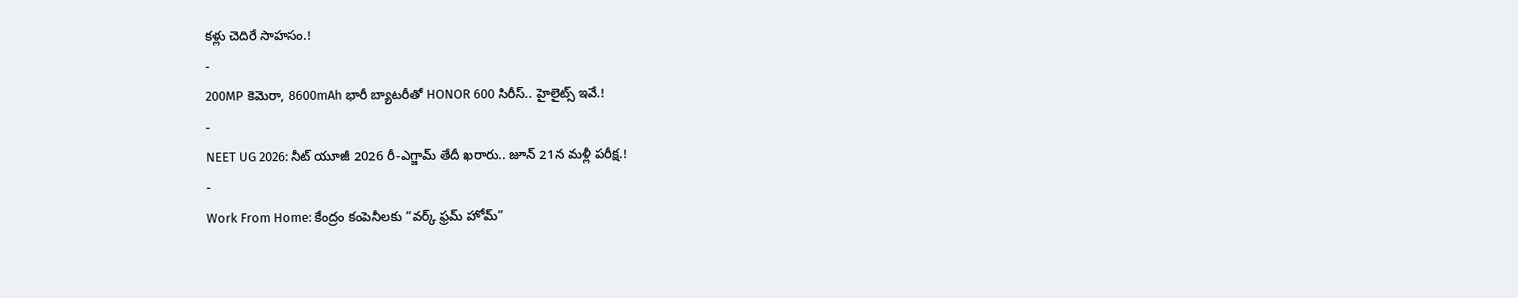కళ్లు చెదిరే సాహసం.!
-
200MP కెమెరా, 8600mAh భారీ బ్యాటరీతో HONOR 600 సిరీస్.. హైలైట్స్ ఇవే.!
-
NEET UG 2026: నీట్ యూజీ 2026 రీ-ఎగ్జామ్ తేదీ ఖరారు.. జూన్ 21న మళ్లీ పరీక్ష.!
-
Work From Home: కేంద్రం కంపెనీలకు “వర్క్ ఫ్రమ్ హోమ్”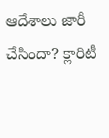ఆదేశాలు జారీ చేసిందా? క్లారిటీ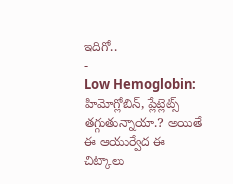ఇదిగో..
-
Low Hemoglobin: హిమోగ్లోబిన్, ప్లేట్లెట్స్ తగ్గుతున్నాయా.? అయితే ఈ ఆయుర్వేద ఈ చిట్కాలు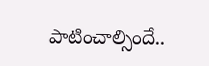పాటించాల్సిందే..